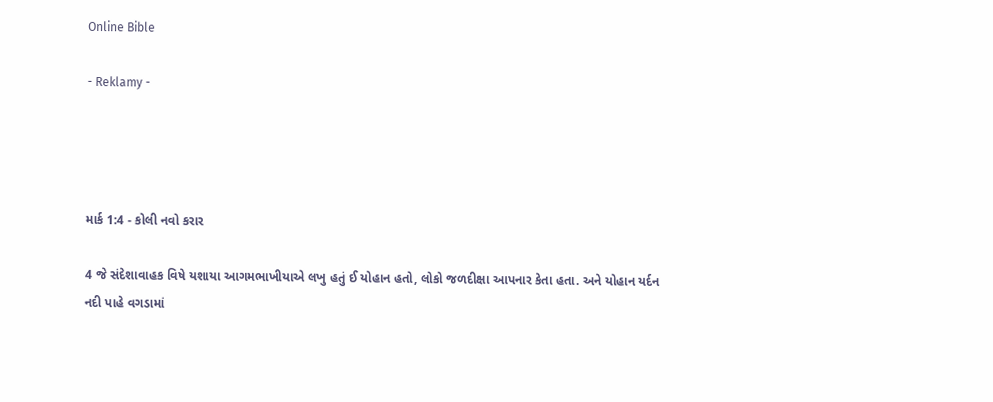Online Bible

- Reklamy -




માર્ક 1:4 - કોલી નવો કરાર

4 જે સંદેશાવાહક વિષે યશાયા આગમભાખીયાએ લખુ હતું ઈ યોહાન હતો, લોકો જળદીક્ષા આપનાર કેતા હતા. અને યોહાન યર્દન નદી પાહે વગડામાં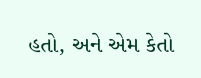હતો, અને એમ કેતો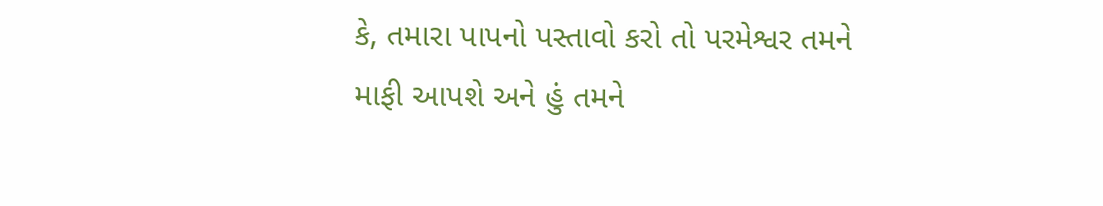કે, તમારા પાપનો પસ્તાવો કરો તો પરમેશ્વર તમને માફી આપશે અને હું તમને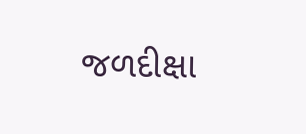જળદીક્ષા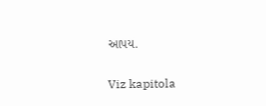આપય.

Viz kapitola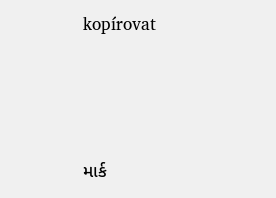kopírovat




માર્ક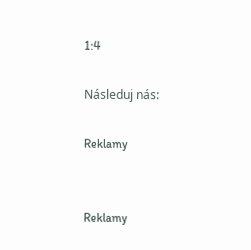1:4

Následuj nás:

Reklamy


Reklamy